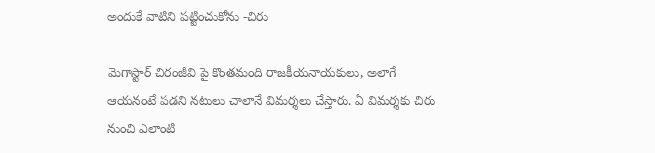అందుకే వాటిని పట్టించుకోను -చిరు

మెగాస్టార్ చిరంజీవి పై కొంతమంది రాజకీయనాయకులు, అలాగే ఆయనంటే పడని నటులు చాలానే విమర్శలు చేస్తారు. ఏ విమర్శకు చిరు నుంచి ఎలాంటి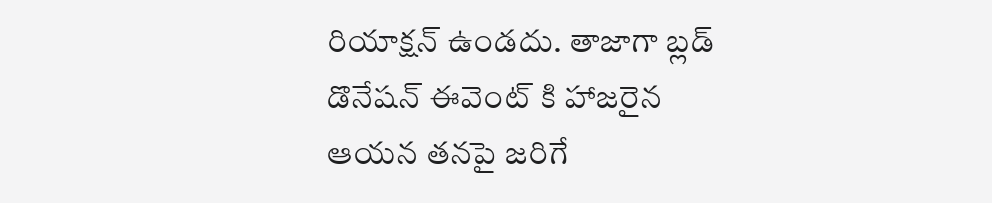రియాక్షన్ ఉండదు. తాజాగా బ్లడ్ డొనేషన్ ఈవెంట్ కి హాజరైన ఆయన తనపై జరిగే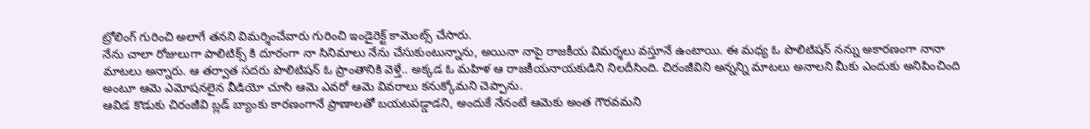ట్రోలింగ్ గురించి అలాగే తనని విమర్శించేవారు గురించి ఇండైరెక్ట్ కామెంట్స్ చేసారు.
నేను చాలా రోజులుగా పాలిటిక్స్ కి దూరంగా నా సినిమాలు నేను చేసుకుంటున్నాను, అయినా నాపై రాజకీయ విమర్శలు వస్తూనే ఉంటాయి. ఈ మధ్య ఓ పొలిటిషన్ నన్ను అకారణంగా నానా మాటలు అన్నారు. ఆ తర్వాత సదరు పొలిటిషన్ ఓ ప్రాంతానికి వెళ్తే.. అక్కడ ఓ మహిళ ఆ రాజకీయనాయకుడిని నిలదీసింది. చిరంజీవిని అన్నన్ని మాటలు అనాలని మీకు ఎందుకు అనిపించింది అంటూ ఆమె ఎమోషనలైన వీడియో చూసి ఆమె ఎవరో ఆమె వివరాలు కనుక్కోమని చెప్పాను.
ఆవిడ కొడుకు చిరంజీవి బ్లడ్ బ్యాంకు కారణంగానే ప్రాణాలతో బయటపడ్డాడని, అందుకే నేనంటే ఆమెకు అంత గౌరవమని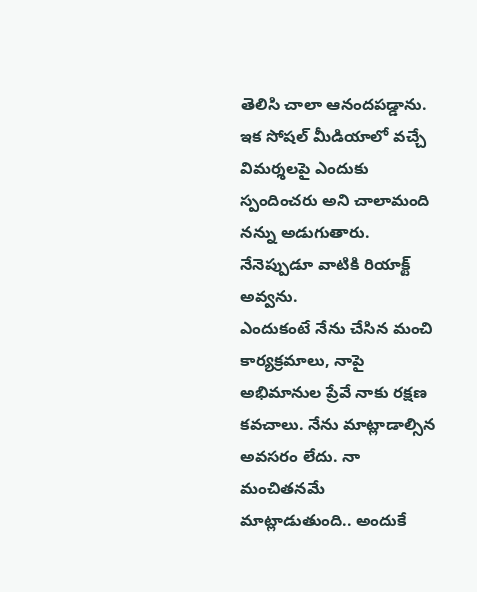తెలిసి చాలా ఆనందపడ్డాను. ఇక సోషల్ మీడియాలో వచ్చే విమర్శలపై ఎందుకు స్పందించరు అని చాలామంది నన్ను అడుగుతారు. నేనెప్పుడూ వాటికి రియాక్ట్ అవ్వను.
ఎందుకంటే నేను చేసిన మంచి కార్యక్రమాలు, నాపై అభిమానుల ప్రేవే నాకు రక్షణ కవచాలు. నేను మాట్లాడాల్సిన అవసరం లేదు. నా మంచితనమే మాట్లాడుతుంది.. అందుకే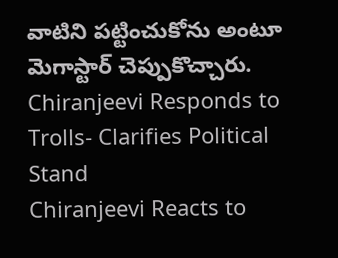వాటిని పట్టించుకోను అంటూ మెగాస్టార్ చెప్పుకొచ్చారు.
Chiranjeevi Responds to Trolls- Clarifies Political Stand
Chiranjeevi Reacts to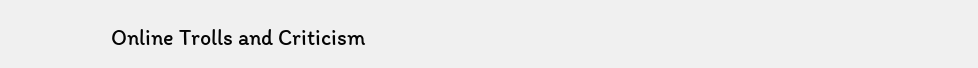Online Trolls and Criticism